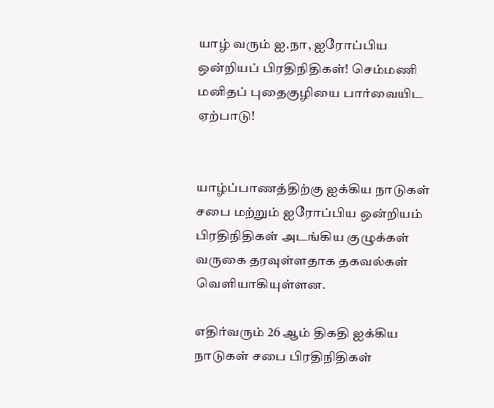யாழ் வரும் ஐ.நா, ஐரோப்பிய ஒன்றியப் பிரதிநிதிகள்! செம்மணி மனிதப் புதைகுழியை பார்வையிட ஏற்பாடு!


யாழ்ப்பாணத்திற்கு ஐக்கிய நாடுகள் சபை மற்றும் ஐரோப்பிய ஒன்றியம் பிரதிநிதிகள் அடங்கிய குழுக்கள் வருகை தரவுள்ளதாக தகவல்கள் வெளியாகியுள்ளன.

எதிர்வரும் 26 ஆம் திகதி ஐக்கிய நாடுகள் சபை பிரதிநிதிகள்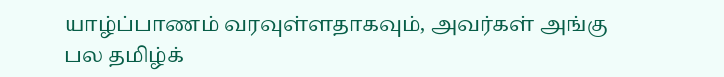யாழ்ப்பாணம் வரவுள்ளதாகவும், அவர்கள் அங்கு பல தமிழ்க்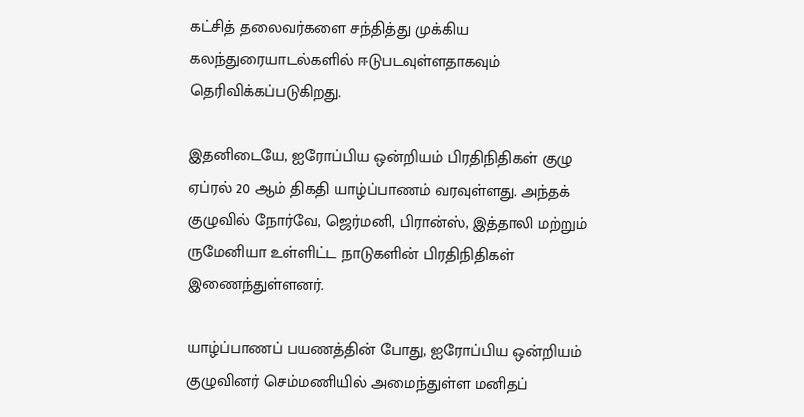கட்சித் தலைவர்களை சந்தித்து முக்கிய கலந்துரையாடல்களில் ஈடுபடவுள்ளதாகவும் தெரிவிக்கப்படுகிறது.

இதனிடையே, ஐரோப்பிய ஒன்றியம் பிரதிநிதிகள் குழு ஏப்ரல் 20 ஆம் திகதி யாழ்ப்பாணம் வரவுள்ளது. அந்தக் குழுவில் நோர்வே, ஜெர்மனி, பிரான்ஸ், இத்தாலி மற்றும் ருமேனியா உள்ளிட்ட நாடுகளின் பிரதிநிதிகள் இணைந்துள்ளனர்.

யாழ்ப்பாணப் பயணத்தின் போது, ஐரோப்பிய ஒன்றியம் குழுவினர் செம்மணியில் அமைந்துள்ள மனிதப்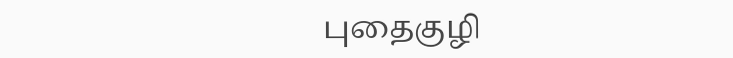புதைகுழி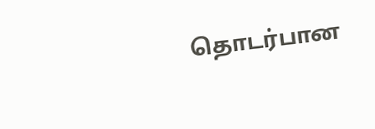தொடர்பான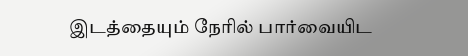இடத்தையும் நேரில் பார்வையிட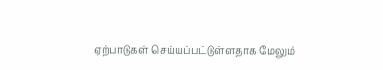ஏற்பாடுகள் செய்யப்பட்டுள்ளதாக மேலும்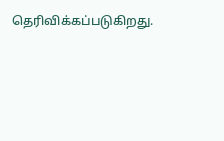தெரிவிக்கப்படுகிறது.